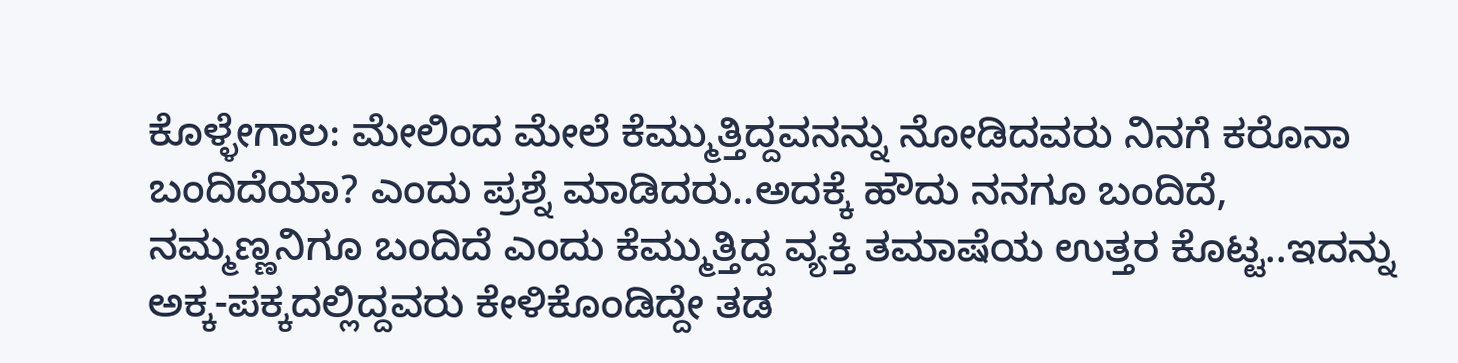ಕೊಳ್ಳೇಗಾಲ: ಮೇಲಿಂದ ಮೇಲೆ ಕೆಮ್ಮುತ್ತಿದ್ದವನನ್ನು ನೋಡಿದವರು ನಿನಗೆ ಕರೊನಾ ಬಂದಿದೆಯಾ? ಎಂದು ಪ್ರಶ್ನೆ ಮಾಡಿದರು..ಅದಕ್ಕೆ ಹೌದು ನನಗೂ ಬಂದಿದೆ, ನಮ್ಮಣ್ಣನಿಗೂ ಬಂದಿದೆ ಎಂದು ಕೆಮ್ಮುತ್ತಿದ್ದ ವ್ಯಕ್ತಿ ತಮಾಷೆಯ ಉತ್ತರ ಕೊಟ್ಟ..ಇದನ್ನು ಅಕ್ಕ-ಪಕ್ಕದಲ್ಲಿದ್ದವರು ಕೇಳಿಕೊಂಡಿದ್ದೇ ತಡ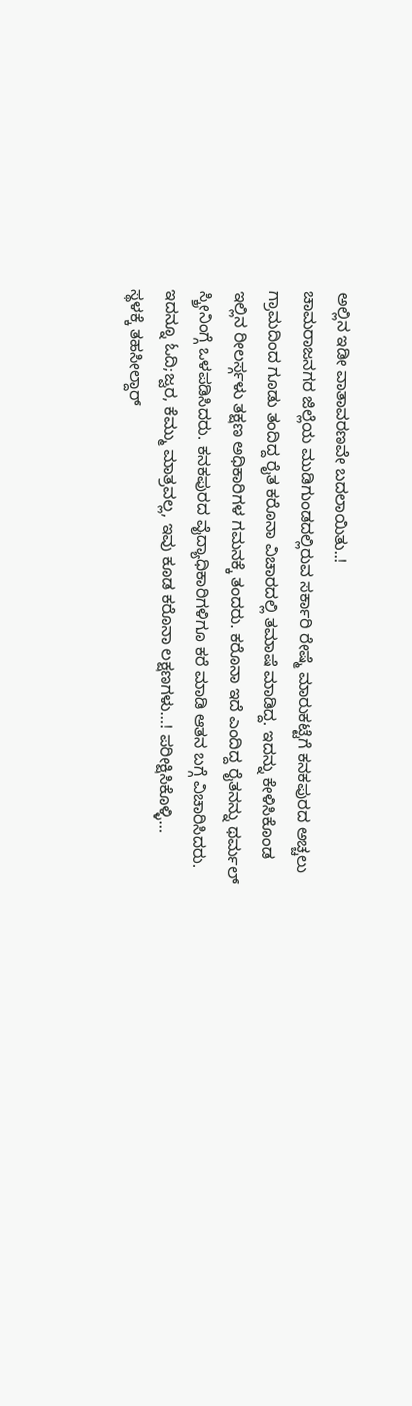ಅಲ್ಲಿನ ಇಡೀ ವಾತಾವರಣವೇ ಬದಲಾಯಿತು..!
ಚಾಮರಾಜನಗರ ಜಿಲ್ಲೆಯ ಮುಡಿಗುಂಡ‌ದಲ್ಲಿರುವ ಸರ್ಕಾರಿ ರೇಷ್ಮೆ‌ ಮಾರುಕಟ್ಟೆಗೆ ಕನಕಪುರದ ಅಚ್ಚಲು ಗ್ರಾಮದಿಂದ ಗೂಡು ತಂದಿದ್ದ ರೈತ ಕರೊನಾ ವಿಚಾರದಲ್ಲಿ ತಮಾಷೆ ಮಾಡಿದ್ದ. ಇದನ್ನು ಕೇಳಿಸಿಕೊಂಡ‌ ಇಲ್ಲಿನ‌ ರೀಲರ್ಸ್ಗಳು ತಕ್ಷಣ ಅಧಿಕಾರಿಗಳ ಗಮನಕ್ಕೆ ತಂದರು. ಕರೊನಾ ಇದೆ ಎಂದಿದ್ದ ರೈತನನ್ನು ಥರ್ಮಲ್ ಸ್ಕ್ರೀನಿಂಗ್ಗೆ ಒಳಪಡಿಸಿದರು. ಕನಕಪುರದ ವೈದ್ಯಾಧಿಕಾರಿಗಳಿಗೂ ಕರೆ ಮಾಡಿ ಆತನ ಬಗ್ಗೆ ವಿಚಾರಿಸಿದರು.
ಇದನ್ನೂ ಓದಿ;ಜ್ವರ, ಕೆಮ್ಮು ಮಾತ್ರವಲ್ಲ, ಇವು ಕೂಡ ಕರೊನಾ ಲಕ್ಷಣಗಳು…! ಪರೀಕ್ಷಿಸಿಕೊಳ್ಳಿ…
ಸ್ಥಳಕ್ಕೆ ತಹಸೀಲ್ದಾರ್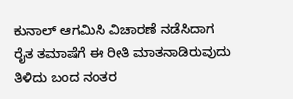ಕುನಾಲ್ ಆಗಮಿಸಿ ವಿಚಾರಣೆ ನಡೆಸಿದಾಗ ರೈತ ತಮಾಷೆಗೆ ಈ‌ ರೀತಿ ಮಾತನಾಡಿರುವುದು ತಿಳಿದು ಬಂದ ನಂತರ‌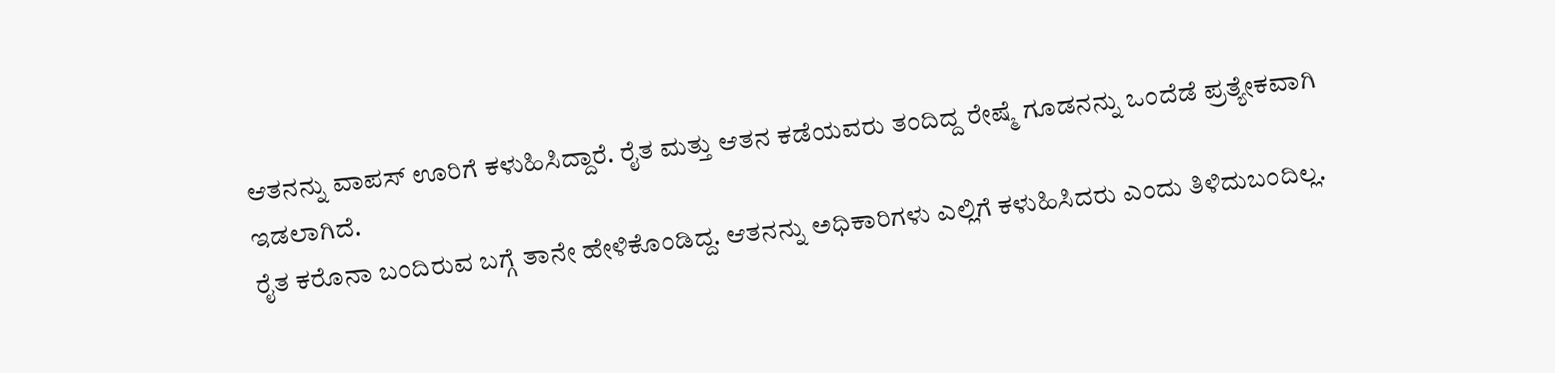ಆತನನ್ನು ವಾಪಸ್ ಊರಿಗೆ ಕಳುಹಿಸಿದ್ದಾರೆ. ರೈತ ಮತ್ತು ಆತನ ಕಡೆಯವರು ತಂದಿದ್ದ ರೇಷ್ಮೆ ಗೂಡನನ್ನು ಒಂದೆಡೆ ಪ್ರತ್ಯೇಕವಾಗಿ ಇಡಲಾಗಿದೆ.
ರೈತ ಕರೊನಾ ಬಂದಿರುವ ಬಗ್ಗೆ ತಾನೇ ಹೇಳಿಕೊಂಡಿದ್ದ. ಆತನನ್ನು ಅಧಿಕಾರಿಗಳು ಎಲ್ಲಿಗೆ ಕಳುಹಿಸಿದರು ಎಂದು‌ ತಿಳಿದುಬಂದಿಲ್ಲ.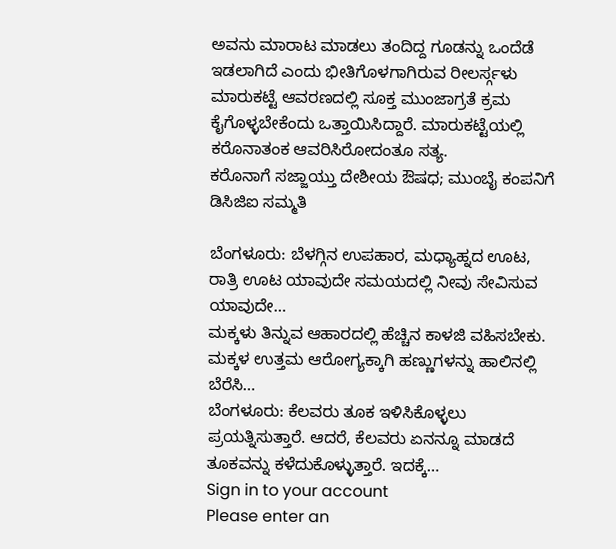ಅವನು ಮಾರಾಟ ಮಾಡಲು ತಂದಿದ್ದ ಗೂಡನ್ನು ಒಂದೆಡೆ ಇಡಲಾಗಿದೆ ಎಂದು ಭೀತಿಗೊಳಗಾಗಿರುವ ರೀಲರ್ಸ್ಗಳು ಮಾರುಕಟ್ಟೆ ಆವರಣದಲ್ಲಿ ಸೂಕ್ತ ಮುಂಜಾಗ್ರತೆ ಕ್ರಮ ಕೈಗೊಳ್ಳಬೇಕೆಂದು ಒತ್ತಾಯಿಸಿದ್ದಾರೆ‌. ಮಾರುಕಟ್ಟೆಯಲ್ಲಿ ಕರೊನಾತಂಕ ಆವರಿಸಿರೋದಂತೂ ಸತ್ಯ.
ಕರೊನಾಗೆ ಸಜ್ಜಾಯ್ತು ದೇಶೀಯ ಔಷಧ; ಮುಂಬೈ ಕಂಪನಿಗೆ ಡಿಸಿಜಿಐ ಸಮ್ಮತಿ

ಬೆಂಗಳೂರು: ಬೆಳಗ್ಗಿನ ಉಪಹಾರ, ಮಧ್ಯಾಹ್ನದ ಊಟ, ರಾತ್ರಿ ಊಟ ಯಾವುದೇ ಸಮಯದಲ್ಲಿ ನೀವು ಸೇವಿಸುವ ಯಾವುದೇ…
ಮಕ್ಕಳು ತಿನ್ನುವ ಆಹಾರದಲ್ಲಿ ಹೆಚ್ಚಿನ ಕಾಳಜಿ ವಹಿಸಬೇಕು. ಮಕ್ಕಳ ಉತ್ತಮ ಆರೋಗ್ಯಕ್ಕಾಗಿ ಹಣ್ಣುಗಳನ್ನು ಹಾಲಿನಲ್ಲಿ ಬೆರೆಸಿ…
ಬೆಂಗಳೂರು: ಕೆಲವರು ತೂಕ ಇಳಿಸಿಕೊಳ್ಳಲು ಪ್ರಯತ್ನಿಸುತ್ತಾರೆ. ಆದರೆ, ಕೆಲವರು ಏನನ್ನೂ ಮಾಡದೆ ತೂಕವನ್ನು ಕಳೆದುಕೊಳ್ಳುತ್ತಾರೆ. ಇದಕ್ಕೆ…
Sign in to your account
Please enter an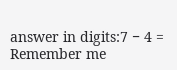answer in digits:7 − 4 =
Remember me